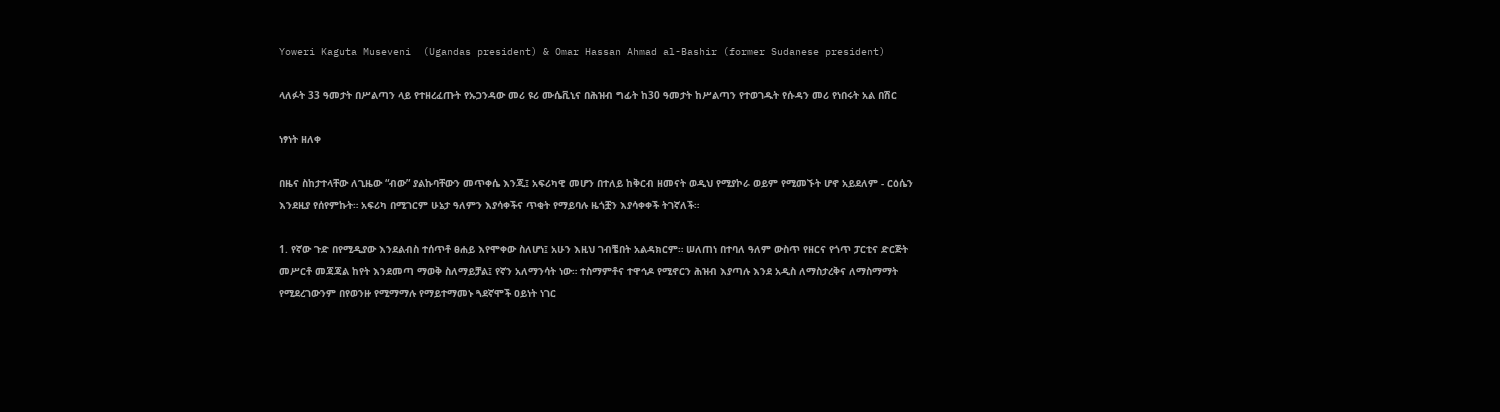Yoweri Kaguta Museveni  (Ugandas president) & Omar Hassan Ahmad al-Bashir (former Sudanese president)

ላለፉት 33 ዓመታት በሥልጣን ላይ የተዘረፈጡት የኡጋንዳው መሪ ዩሪ ሙሴቪኒና በሕዝብ ግፊት ከ30 ዓመታት ከሥልጣን የተወገዱት የሱዳን መሪ የነበሩት አል በሽር

ነፃነት ዘለቀ

በዜና ስከታተላቸው ለጊዜው “ብው” ያልኩባቸውን መጥቀሴ እንጂ፤ አፍሪካዊ መሆን በተለይ ከቅርብ ዘመናት ወዲህ የሚያኮራ ወይም የሚመኙት ሆኖ አይደለም - ርዕሴን እንደዚያ የሰየምኩት። አፍሪካ በሚገርም ሁኔታ ዓለምን እያሳቀችና ጥቂት የማይባሉ ዜጎቿን እያሳቀቀች ትገኛለች።

1. የኛው ጉድ በየሚዲያው እንደልብስ ተሰጥቶ ፀሐይ እየሞቀው ስለሆነ፤ አሁን እዚህ ገብቼበት አልዳክርም። ሠለጠነ በተባለ ዓለም ውስጥ የዘርና የጎጥ ፓርቲና ድርጅት መሥርቶ መጃጃል ከየት እንደመጣ ማወቅ ስለማይቻል፤ የኛን አለማንሳት ነው። ተስማምቶና ተዋኅዶ የሚኖርን ሕዝብ እያጣሉ እንደ አዲስ ለማስታረቅና ለማስማማት የሚደረገውንም በየወንዙ የሚማማሉ የማይተማመኑ ጓደኛሞች ዐይነት ነገር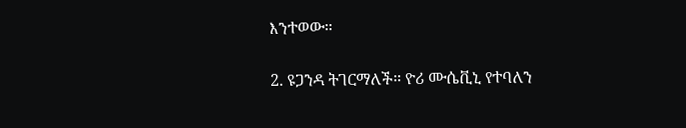እንተወው።

2. ዩጋንዳ ትገርማለች። ዮሪ ሙሴቪኒ የተባለን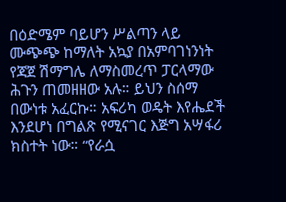በዕድሜም ባይሆን ሥልጣን ላይ ሙጭጭ ከማለት አኳያ በአምባገነንነት የጃጀ ሽማግሌ ለማስመረጥ ፓርላማው ሕጉን ጠመዘዘው አሉ። ይህን ስሰማ በውነቱ አፈርኩ። አፍሪካ ወዴት እየሔደች እንደሆነ በግልጽ የሚናገር እጅግ አሣፋሪ ክስተት ነው። “የራሷ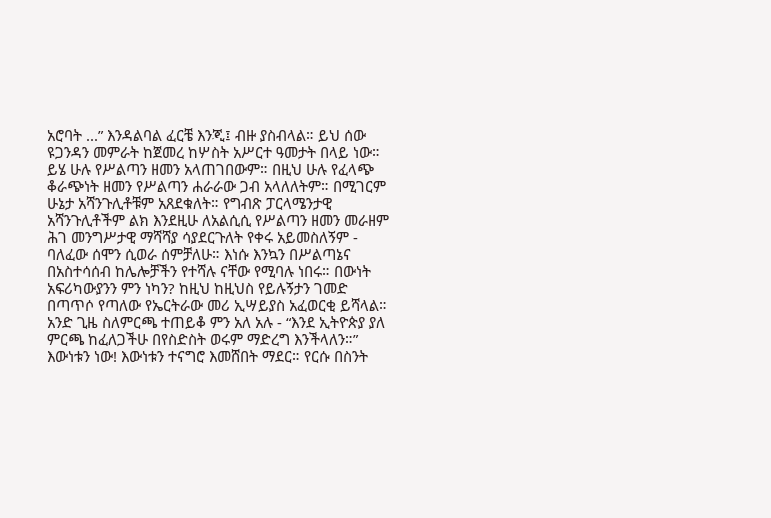አሮባት ...” እንዳልባል ፈርቼ እንጂ፤ ብዙ ያስብላል። ይህ ሰው ዩጋንዳን መምራት ከጀመረ ከሦስት አሥርተ ዓመታት በላይ ነው። ይሄ ሁሉ የሥልጣን ዘመን አላጠገበውም። በዚህ ሁሉ የፈላጭ ቆራጭነት ዘመን የሥልጣን ሐራራው ጋብ አላለለትም። በሚገርም ሁኔታ አሻንጉሊቶቹም አጸደቁለት። የግብጽ ፓርላሜንታዊ አሻንጉሊቶችም ልክ እንደዚሁ ለአልሲሲ የሥልጣን ዘመን መራዘም ሕገ መንግሥታዊ ማሻሻያ ሳያደርጉለት የቀሩ አይመስለኝም - ባለፈው ሰሞን ሲወራ ሰምቻለሁ። እነሱ እንኳን በሥልጣኔና በአስተሳሰብ ከሌሎቻችን የተሻሉ ናቸው የሚባሉ ነበሩ። በውነት አፍሪካውያንን ምን ነካን? ከዚህ ከዚህስ የይሉኝታን ገመድ በጣጥሶ የጣለው የኤርትራው መሪ ኢሣይያስ አፈወርቂ ይሻላል። አንድ ጊዜ ስለምርጫ ተጠይቆ ምን አለ አሉ - “እንደ ኢትዮጵያ ያለ ምርጫ ከፈለጋችሁ በየስድስት ወሩም ማድረግ እንችላለን።” እውነቱን ነው! እውነቱን ተናግሮ እመሸበት ማደር። የርሱ በስንት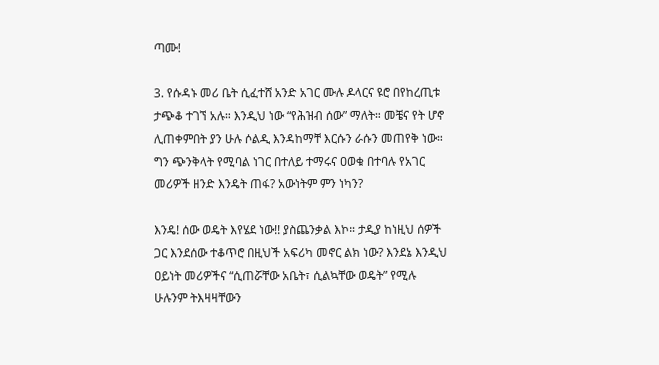ጣሙ!

3. የሱዳኑ መሪ ቤት ሲፈተሸ አንድ አገር ሙሉ ዶላርና ዩሮ በየከረጢቱ ታጭቆ ተገኘ አሉ። እንዲህ ነው “የሕዝብ ሰው” ማለት። መቼና የት ሆኖ ሊጠቀምበት ያን ሁሉ ሶልዲ እንዳከማቸ እርሱን ራሱን መጠየቅ ነው። ግን ጭንቅላት የሚባል ነገር በተለይ ተማሩና ዐወቁ በተባሉ የአገር መሪዎች ዘንድ እንዴት ጠፋ? አውነትም ምን ነካን?

እንዴ! ሰው ወዴት እየሄደ ነው!! ያስጨንቃል እኮ። ታዲያ ከነዚህ ሰዎች ጋር እንደሰው ተቆጥሮ በዚህች አፍሪካ መኖር ልክ ነው? እንደኔ እንዲህ ዐይነት መሪዎችና “ሲጠሯቸው አቤት፣ ሲልኳቸው ወዴት” የሚሉ ሁሉንም ትእዛዛቸውን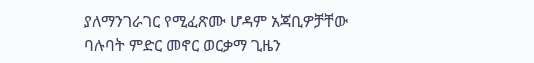ያለማንገራገር የሚፈጽሙ ሆዳም አጃቢዎቻቸው ባሉባት ምድር መኖር ወርቃማ ጊዜን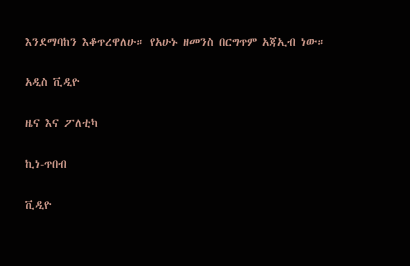እንደማባከን እቆጥረዋለሁ። የአሁኑ ዘመንስ በርግጥም አጃኢብ ነው።

አዲስ ቪዲዮ

ዜና እና ፖለቲካ

ኪነ-ጥበብ

ቪዲዮ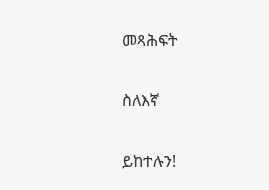መጻሕፍት

ስለእኛ

ይከተሉን!